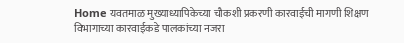Home यवतमाळ मुख्याध्यापिकेच्या चौकशी प्रकरणी कारवाईची मागणी शिक्षण विभागाच्या कारवाईकडे पालकांच्या नजरा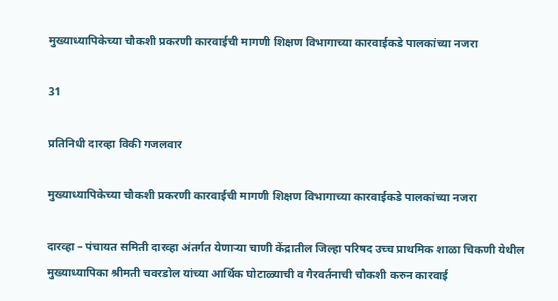मुख्याध्यापिकेच्या चौकशी प्रकरणी कारवाईची मागणी शिक्षण विभागाच्या कारवाईकडे पालकांच्या नजरा

31

प्रतिनिधी दारव्हा विकी गजलवार

मुख्याध्यापिकेच्या चौकशी प्रकरणी कारवाईची मागणी शिक्षण विभागाच्या कारवाईकडे पालकांच्या नजरा

दारव्हा – पंचायत समिती दारव्हा अंतर्गत येणाऱ्या चाणी केंद्रातील जिल्हा परिषद उच्च प्राथमिक शाळा चिकणी येथील मुख्याध्यापिका श्रीमती चवरडोल यांच्या आर्थिक घोटाळ्याची व गैरवर्तनाची चौकशी करुन कारवाई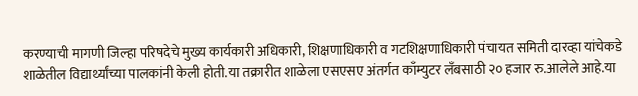करण्याची मागणी जिल्हा परिषदेचे मुख्य कार्यकारी अधिकारी, शिक्षणाधिकारी व गटशिक्षणाधिकारी पंचायत समिती दारव्हा यांचेकडे शाळेतील विद्यार्थ्यांच्या पालकांनी केली होती.या तक्रारीत शाळेला एसएसए अंतर्गत काँम्युटर लँबसाठी २० हजार रु.आलेले आहे.या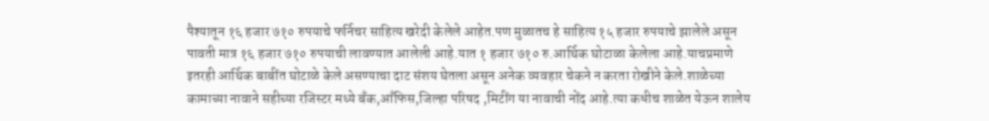पैश्यातून १६ हजार ७१० रुपयाचे फर्निचर साहित्य खरेदी केलेले आहेत.पण मुळातच हे साहित्य १५ हजार रुपयाचे झालेले असून पावती मात्र १६ हजार ७१० रुपयाची लावण्यात आलेली आहे.यात १ हजार ७१० रु.आर्थिक घोटाळा केलेला आहे.याचप्रमाणे इतरही आर्थिक बाबींत घोटाळे केले असण्याचा दाट संशय घेतला असून अनेक व्यवहार चेकने न करता रोखीने केले.शाळेच्या कामाच्या नावाने सहीच्या रजिस्टर मध्ये बँक,आँफिस,जिल्हा परिषद ,मिटींग या नावाची नोंद आहे.त्या कधीच शाळेत येऊन शालेय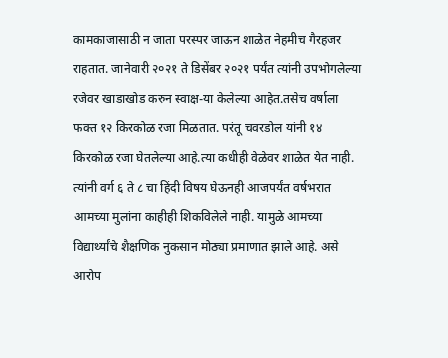कामकाजासाठी न जाता परस्पर जाऊन शाळेत नेहमीच गैरहजर राहतात. जानेवारी २०२१ ते डिसेंबर २०२१ पर्यंत त्यांनी उपभोगलेल्या रजेवर खाडाखोड करुन स्वाक्ष-या केलेल्या आहेत.तसेच वर्षाला फक्त १२ किरकोळ रजा मिळतात. परंतू चवरडोल यांनी १४ किरकोळ रजा घेतलेल्या आहे.त्या कधीही वेळेवर शाळेत येत नाही. त्यांनी वर्ग ६ ते ८ चा हिंदी विषय घेऊनही आजपर्यंत वर्षभरात आमच्या मुलांना काहीही शिकविलेले नाही. यामुळे आमच्या विद्यार्थ्यांचे शैक्षणिक नुकसान मोठ्या प्रमाणात झाले आहे. असे आरोप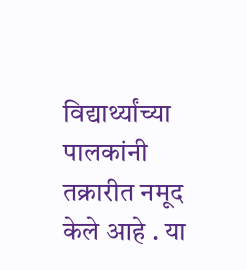विद्यार्थ्यांच्या पालकांनी तक्रारीत नमूद केले आहे . या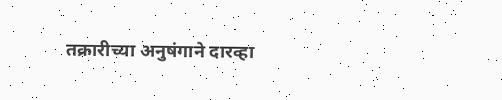तक्रारीच्या अनुषंगाने दारव्हा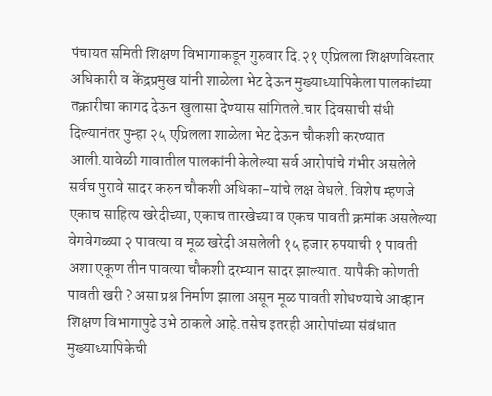पंचायत समिती शिक्षण विभागाकडून गुरुवार दि.२१ एप्रिलला शिक्षणविस्तार अधिकारी व केंद्रप्रमुख यांनी शाळेला भेट देऊन मुख्याध्यापिकेला पालकांच्या तक्रारीचा कागद देऊन खुलासा देण्यास सांगितले.चार दिवसाची संधी दिल्यानंतर पुन्हा २५ एप्रिलला शाळेला भेट देऊन चौकशी करण्यात आली.यावेळी गावातील पालकांनी केलेल्या सर्व आरोपांचे गंभीर असलेले सर्वच पुरावे सादर करुन चौकशी अधिका-यांचे लक्ष वेधले. विशेष म्हणजे एकाच साहित्य खरेदीच्या, एकाच तारखेच्या व एकच पावती क्रमांक असलेल्या वेगवेगळ्या २ पावत्या व मूळ खरेदी असलेली १५ हजार रुपयाची १ पावती अशा एकूण तीन पावत्या चौकशी दरम्यान सादर झाल्यात. यापैकी कोणती पावती खरी ? असा प्रश्न निर्माण झाला असून मूळ पावती शोधण्याचे आव्हान शिक्षण विभागापुढे उभे ठाकले आहे.तसेच इतरही आरोपांच्या संबंधात मुख्याध्यापिकेची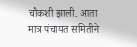चौकशी झाली. आता मात्र पंचायत समितीने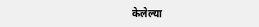केलेल्या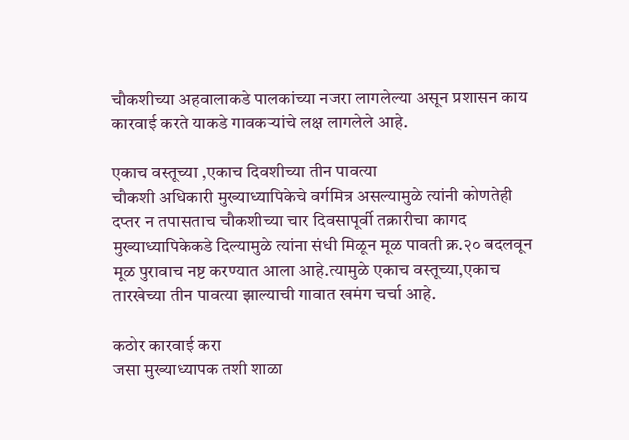चौकशीच्या अहवालाकडे पालकांच्या नजरा लागलेल्या असून प्रशासन काय कारवाई करते याकडे गावकऱ्यांचे लक्ष लागलेले आहे.

एकाच वस्तूच्या ,एकाच दिवशीच्या तीन पावत्या
चौकशी अधिकारी मुख्याध्यापिकेचे वर्गमित्र असल्यामुळे त्यांनी कोणतेही दप्तर न तपासताच चौकशीच्या चार दिवसापूर्वी तक्रारीचा कागद मुख्याध्यापिकेकडे दिल्यामुळे त्यांना संधी मिळून मूळ पावती क्र.२० बदलवून मूळ पुरावाच नष्ट करण्यात आला आहे.त्यामुळे एकाच वस्तूच्या,एकाच तारखेच्या तीन पावत्या झाल्याची गावात खमंग चर्चा आहे.

कठोर कारवाई करा
जसा मुख्याध्यापक तशी शाळा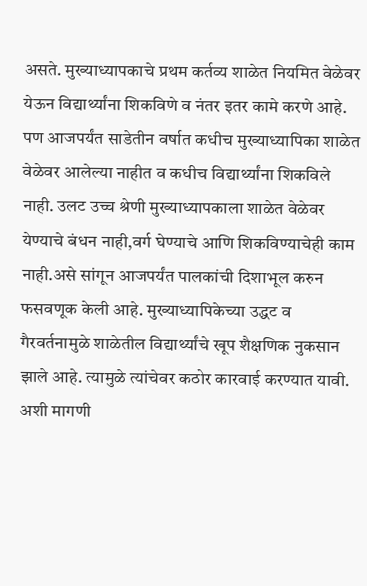असते. मुख्याध्यापकाचे प्रथम कर्तव्य शाळेत नियमित वेळेवर येऊन विद्यार्थ्यांना शिकविणे व नंतर इतर कामे करणे आहे. पण आजपर्यंत साडेतीन वर्षात कधीच मुख्याध्यापिका शाळेत वेळेवर आलेल्या नाहीत व कधीच विद्यार्थ्यांना शिकविले नाही. उलट उच्च श्रेणी मुख्याध्यापकाला शाळेत वेळेवर येण्याचे बंधन नाही,वर्ग घेण्याचे आणि शिकविण्याचेही काम नाही.असे सांगून आजपर्यंत पालकांची दिशाभूल करुन फसवणूक केली आहे. मुख्याध्यापिकेच्या उद्धट व गैरवर्तनामुळे शाळेतील विद्यार्थ्यांचे खूप शैक्षणिक नुकसान झाले आहे. त्यामुळे त्यांचेवर कठोर कारवाई करण्यात यावी. अशी मागणी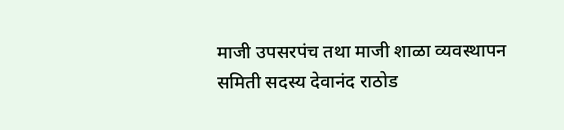माजी उपसरपंच तथा माजी शाळा व्यवस्थापन समिती सदस्य देवानंद राठोड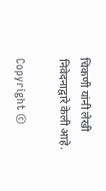चिकणी यांनी लेखी निवेदनाद्वारे केली आहे.

Copyright ©